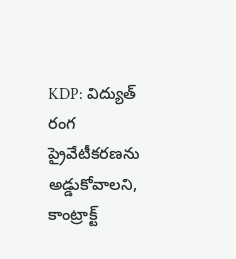KDP: విద్యుత్ రంగ ప్రైవేటీకరణను అడ్డుకోవాలని, కాంట్రాక్ట్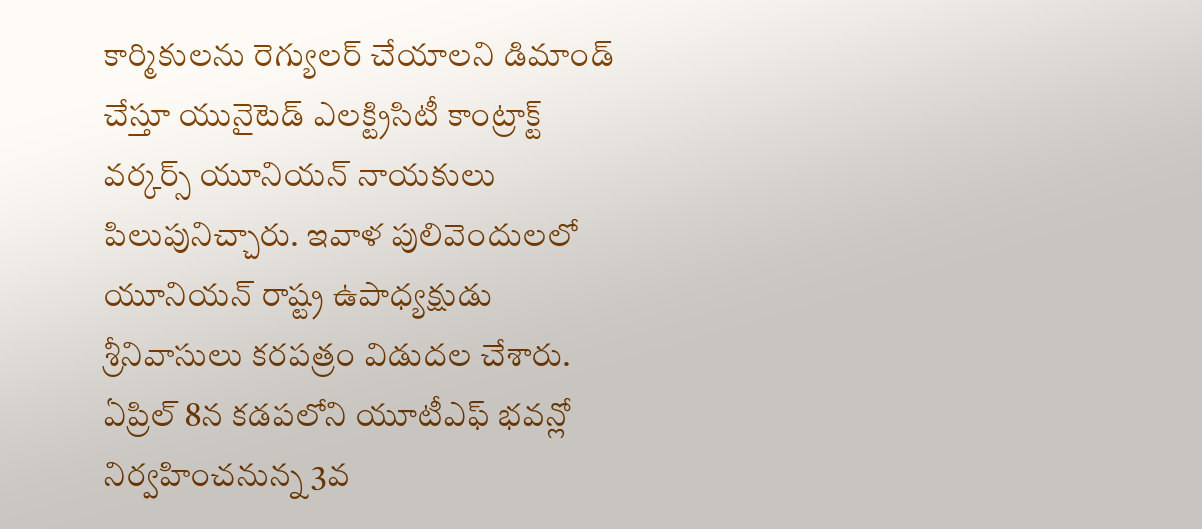కార్మికులను రెగ్యులర్ చేయాలని డిమాండ్ చేస్తూ యునైటెడ్ ఎలక్ట్రిసిటీ కాంట్రాక్ట్ వర్కర్స్ యూనియన్ నాయకులు పిలుపునిచ్చారు. ఇవాళ పులివెందులలో యూనియన్ రాష్ట్ర ఉపాధ్యక్షుడు శ్రీనివాసులు కరపత్రం విడుదల చేశారు. ఏప్రిల్ 8న కడపలోని యూటీఎఫ్ భవన్లో నిర్వహించనున్న 3వ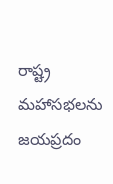రాష్ట్ర మహాసభలను జయప్రదం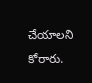చేయాలని కోరారు.